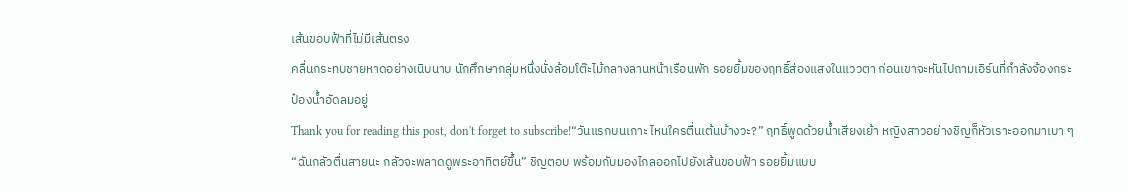เส้นขอบฟ้าที่ไม่มีเส้นตรง
คลื่นกระทบชายหาดอย่างเนิบนาบ นักศึกษากลุ่มหนึ่งนั่งล้อมโต๊ะไม้กลางลานหน้าเรือนพัก รอยยิ้มของฤทธิ์ส่องแสงในแววตา ก่อนเขาจะหันไปถามเอิร์นที่กำลังจ้องกระป๋องน้ำอัดลมอยู่
Thank you for reading this post, don't forget to subscribe!“วันแรกบนเกาะ ไหนใครตื่นเต้นบ้างวะ?” ฤทธิ์พูดด้วยน้ำเสียงเย้า หญิงสาวอย่างชิญก็หัวเราะออกมาเบา ๆ
“ฉันกลัวตื่นสายนะ กลัวจะพลาดดูพระอาทิตย์ขึ้น” ชิญตอบ พร้อมกับมองไกลออกไปยังเส้นขอบฟ้า รอยยิ้มแบบ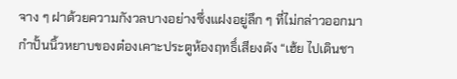จาง ๆ ฝาด้วยความกังวลบางอย่างซึ่งแฝงอยู่ลึก ๆ ที่ไม่กล่าวออกมา
กำปั้นนิ้วหยาบของต๋องเคาะประตูห้องฤทธิ์เสียงดัง “เฮ้ย ไปเดินชา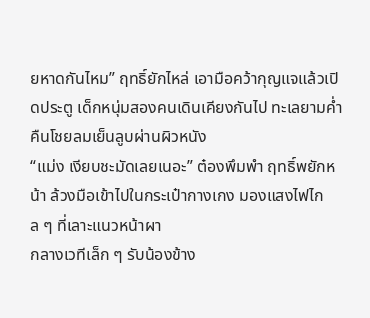ยหาดกันไหม” ฤทธิ์ยักไหล่ เอามือคว้ากุญแจแล้วเปิดประตู เด็กหนุ่มสองคนเดินเคียงกันไป ทะเลยามค่ำคืนโชยลมเย็นลูบผ่านผิวหนัง
“แม่ง เงียบชะมัดเลยเนอะ” ต๋องพึมพำ ฤทธิ์พยักหน้า ล้วงมือเข้าไปในกระเป๋ากางเกง มองแสงไฟไกล ๆ ที่เลาะแนวหน้าผา
กลางเวทีเล็ก ๆ รับน้องข้าง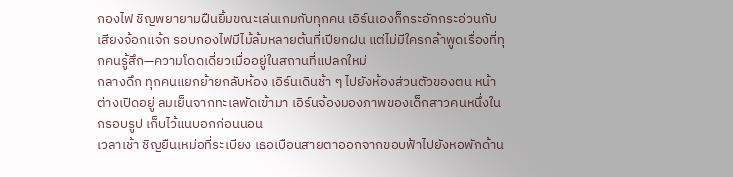กองไฟ ชิญพยายามฝืนยิ้มขณะเล่นเกมกับทุกคน เอิร์นเองก็กระอักกระอ่วนกับเสียงจ้อกแจ้ก รอบกองไฟมีไม้ล้มหลายต้นที่เปียกฝน แต่ไม่มีใครกล้าพูดเรื่องที่ทุกคนรู้สึก—ความโดดเดี่ยวเมื่ออยู่ในสถานที่แปลกใหม่
กลางดึก ทุกคนแยกย้ายกลับห้อง เอิร์นเดินช้า ๆ ไปยังห้องส่วนตัวของตน หน้าต่างเปิดอยู่ ลมเย็นจากทะเลพัดเข้ามา เอิร์นจ้องมองภาพของเด็กสาวคนหนึ่งในกรอบรูป เก็บไว้แนบอกก่อนนอน
เวลาเช้า ชิญยืนเหม่อที่ระเบียง เธอเบือนสายตาออกจากขอบฟ้าไปยังหอพักด้าน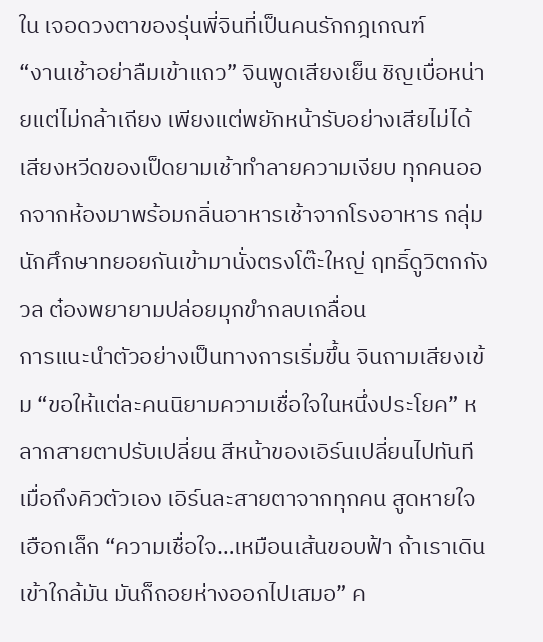ใน เจอดวงตาของรุ่นพี่จินที่เป็นคนรักกฎเกณฑ์
“งานเช้าอย่าลืมเข้าแถว” จินพูดเสียงเย็น ชิญเบื่อหน่ายแต่ไม่กล้าเถียง เพียงแต่พยักหน้ารับอย่างเสียไม่ได้
เสียงหวีดของเป็ดยามเช้าทำลายความเงียบ ทุกคนออกจากห้องมาพร้อมกลิ่นอาหารเช้าจากโรงอาหาร กลุ่มนักศึกษาทยอยกันเข้ามานั่งตรงโต๊ะใหญ่ ฤทธิ์ดูวิตกกังวล ต๋องพยายามปล่อยมุกขำกลบเกลื่อน
การแนะนำตัวอย่างเป็นทางการเริ่มขึ้น จินถามเสียงเข้ม “ขอให้แต่ละคนนิยามความเชื่อใจในหนึ่งประโยค” หลากสายตาปรับเปลี่ยน สีหน้าของเอิร์นเปลี่ยนไปทันทีเมื่อถึงคิวตัวเอง เอิร์นละสายตาจากทุกคน สูดหายใจเฮือกเล็ก “ความเชื่อใจ…เหมือนเส้นขอบฟ้า ถ้าเราเดินเข้าใกล้มัน มันก็ถอยห่างออกไปเสมอ” ค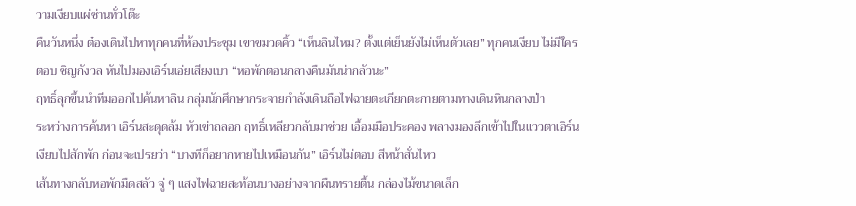วามเงียบแผ่ซ่านทั่วโต๊ะ
คืนวันหนึ่ง ต๋องเดินไปหาทุกคนที่ห้องประชุม เขาขมวดคิ้ว “เห็นลินไหม? ตั้งแต่เย็นยังไม่เห็นตัวเลย” ทุกคนเงียบ ไม่มีใครตอบ ชิญกังวล หันไปมองเอิร์นเอ่ยเสียงเบา “หอพักตอนกลางคืนมันน่ากลัวนะ”
ฤทธิ์ลุกขึ้นนำทีมออกไปค้นหาลิน กลุ่มนักศึกษากระจายกำลังเดินถือไฟฉายตะเกียกตะกายตามทางเดินหินกลางป่า
ระหว่างการค้นหา เอิร์นสะดุดล้ม หัวเข่าถลอก ฤทธิ์เหลียวกลับมาช่วย เอื้อมมือประคอง พลางมองลึกเข้าไปในแววตาเอิร์น เงียบไปสักพัก ก่อนจะเปรยว่า “บางทีก็อยากหายไปเหมือนกัน” เอิร์นไม่ตอบ สีหน้าสั่นไหว
เส้นทางกลับหอพักมืดสลัว จู่ ๆ แสงไฟฉายสะท้อนบางอย่างจากผืนทรายตื้น กล่องไม้ขนาดเล็ก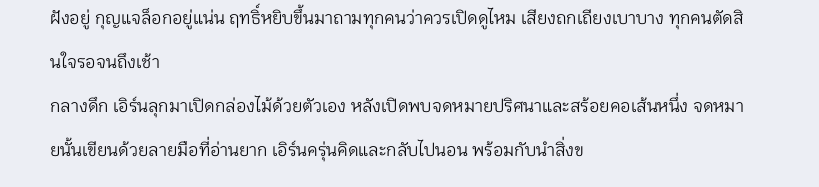ฝังอยู่ กุญแจล็อกอยู่แน่น ฤทธิ์หยิบขึ้นมาถามทุกคนว่าควรเปิดดูไหม เสียงถกเถียงเบาบาง ทุกคนตัดสินใจรอจนถึงเช้า
กลางดึก เอิร์นลุกมาเปิดกล่องไม้ด้วยตัวเอง หลังเปิดพบจดหมายปริศนาและสร้อยคอเส้นหนึ่ง จดหมายนั้นเขียนด้วยลายมือที่อ่านยาก เอิร์นครุ่นคิดและกลับไปนอน พร้อมกับนำสิ่งข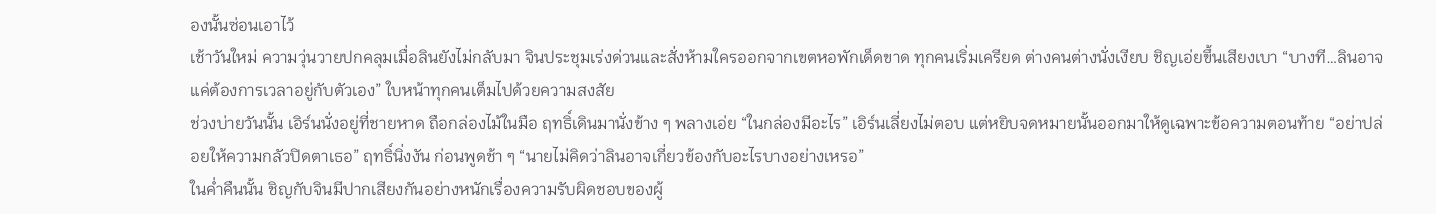องนั้นซ่อนเอาไว้
เช้าวันใหม่ ความวุ่นวายปกคลุมเมื่อลินยังไม่กลับมา จินประชุมเร่งด่วนและสั่งห้ามใครออกจากเขตหอพักเด็ดขาด ทุกคนเริ่มเครียด ต่างคนต่างนั่งเงียบ ชิญเอ่ยขึ้นเสียงเบา “บางที…ลินอาจแค่ต้องการเวลาอยู่กับตัวเอง” ใบหน้าทุกคนเต็มไปด้วยความสงสัย
ช่วงบ่ายวันนั้น เอิร์นนั่งอยู่ที่ชายหาด ถือกล่องไม้ในมือ ฤทธิ์เดินมานั่งข้าง ๆ พลางเอ่ย “ในกล่องมีอะไร” เอิร์นเลี่ยงไม่ตอบ แต่หยิบจดหมายนั้นออกมาให้ดูเฉพาะข้อความตอนท้าย “อย่าปล่อยให้ความกลัวปิดตาเธอ” ฤทธิ์นิ่งงัน ก่อนพูดช้า ๆ “นายไม่คิดว่าลินอาจเกี่ยวข้องกับอะไรบางอย่างเหรอ”
ในค่ำคืนนั้น ชิญกับจินมีปากเสียงกันอย่างหนักเรื่องความรับผิดชอบของผู้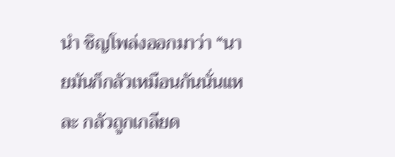นำ ชิญโพล่งออกมาว่า “นายมันก็กลัวเหมือนกันนั่นแหละ กลัวถูกเกลียด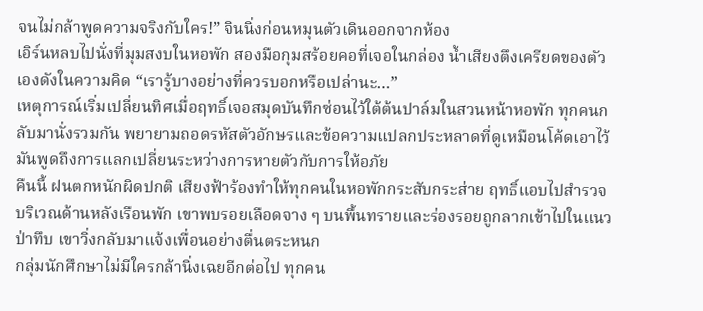จนไม่กล้าพูดความจริงกับใคร!” จินนิ่งก่อนหมุนตัวเดินออกจากห้อง
เอิร์นหลบไปนั่งที่มุมสงบในหอพัก สองมือกุมสร้อยคอที่เจอในกล่อง น้ำเสียงตึงเครียดของตัวเองดังในความคิด “เรารู้บางอย่างที่ควรบอกหรือเปล่านะ…”
เหตุการณ์เริ่มเปลี่ยนทิศเมื่อฤทธิ์เจอสมุดบันทึกซ่อนไว้ใต้ต้นปาล์มในสวนหน้าหอพัก ทุกคนกลับมานั่งรวมกัน พยายามถอดรหัสตัวอักษรและข้อความแปลกประหลาดที่ดูเหมือนโค้ดเอาไว้ มันพูดถึงการแลกเปลี่ยนระหว่างการหายตัวกับการให้อภัย
คืนนี้ ฝนตกหนักผิดปกติ เสียงฟ้าร้องทำให้ทุกคนในหอพักกระสับกระส่าย ฤทธิ์แอบไปสำรวจบริเวณด้านหลังเรือนพัก เขาพบรอยเลือดจาง ๆ บนพื้นทรายและร่องรอยถูกลากเข้าไปในแนวป่าทึบ เขาวิ่งกลับมาแจ้งเพื่อนอย่างตื่นตระหนก
กลุ่มนักศึกษาไม่มีใครกล้านิ่งเฉยอีกต่อไป ทุกคน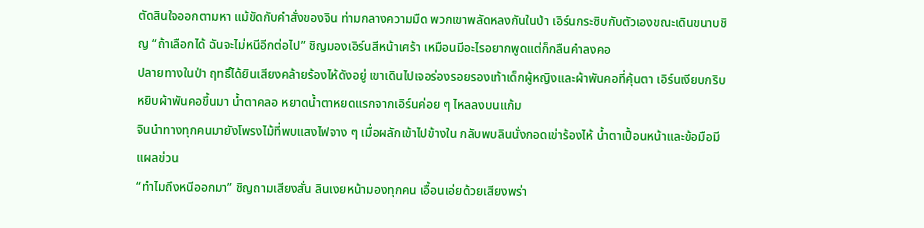ตัดสินใจออกตามหา แม้ขัดกับคำสั่งของจิน ท่ามกลางความมืด พวกเขาพลัดหลงกันในป่า เอิร์นกระซิบกับตัวเองขณะเดินขนาบชิญ “ถ้าเลือกได้ ฉันจะไม่หนีอีกต่อไป” ชิญมองเอิร์นสีหน้าเศร้า เหมือนมีอะไรอยากพูดแต่ก็กลืนคำลงคอ
ปลายทางในป่า ฤทธิ์ได้ยินเสียงคล้ายร้องไห้ดังอยู่ เขาเดินไปเจอร่องรอยรองเท้าเด็กผู้หญิงและผ้าพันคอที่คุ้นตา เอิร์นเงียบกริบ หยิบผ้าพันคอขึ้นมา น้ำตาคลอ หยาดน้ำตาหยดแรกจากเอิร์นค่อย ๆ ไหลลงบนแก้ม
จินนำทางทุกคนมายังโพรงไม้ที่พบแสงไฟจาง ๆ เมื่อผลักเข้าไปข้างใน กลับพบลินนั่งกอดเข่าร้องไห้ น้ำตาเปื้อนหน้าและข้อมือมีแผลข่วน
“ทำไมถึงหนีออกมา” ชิญถามเสียงสั่น ลินเงยหน้ามองทุกคน เอื้อนเอ่ยด้วยเสียงพร่า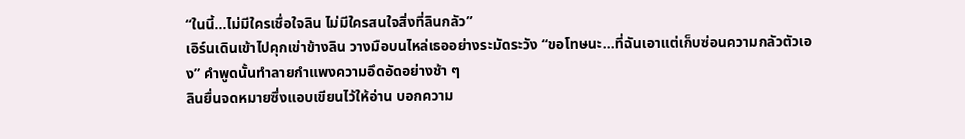“ในนี้…ไม่มีใครเชื่อใจลิน ไม่มีใครสนใจสิ่งที่ลินกลัว”
เอิร์นเดินเข้าไปคุกเข่าข้างลิน วางมือบนไหล่เธออย่างระมัดระวัง “ขอโทษนะ…ที่ฉันเอาแต่เก็บซ่อนความกลัวตัวเอง” คำพูดนั้นทำลายกำแพงความอึดอัดอย่างช้า ๆ
ลินยื่นจดหมายซึ่งแอบเขียนไว้ให้อ่าน บอกความ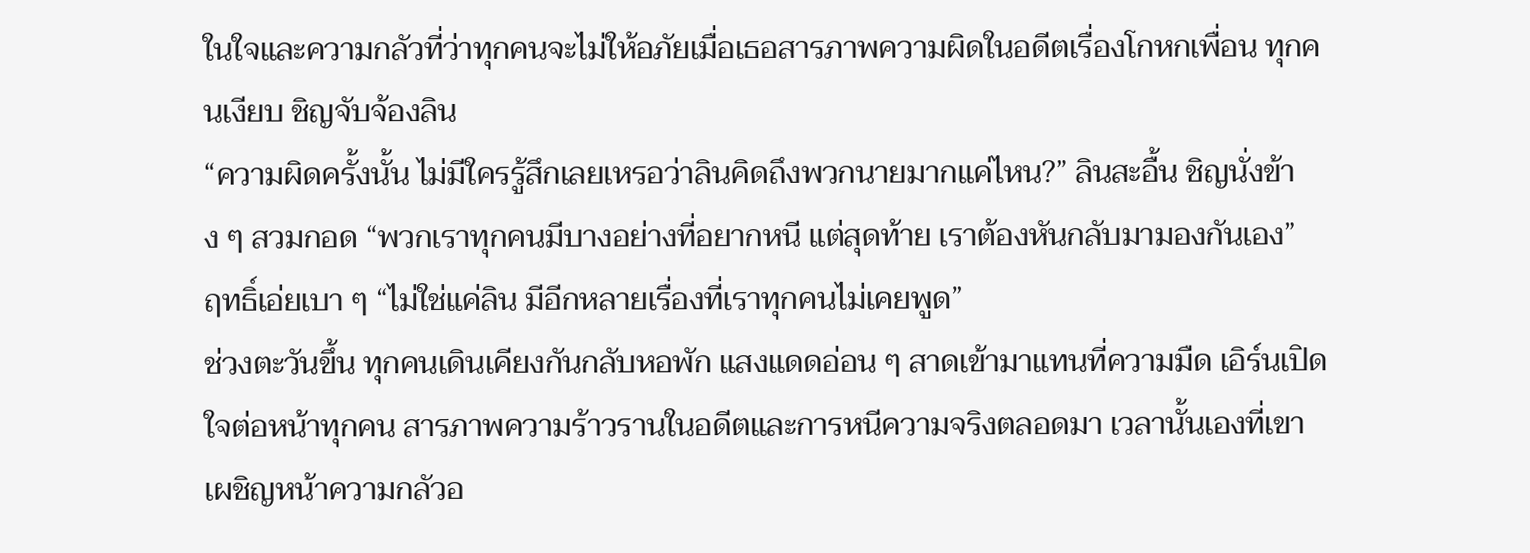ในใจและความกลัวที่ว่าทุกคนจะไม่ให้อภัยเมื่อเธอสารภาพความผิดในอดีตเรื่องโกหกเพื่อน ทุกคนเงียบ ชิญจับจ้องลิน
“ความผิดครั้งนั้น ไม่มีใครรู้สึกเลยเหรอว่าลินคิดถึงพวกนายมากแค่ไหน?” ลินสะอื้น ชิญนั่งข้าง ๆ สวมกอด “พวกเราทุกคนมีบางอย่างที่อยากหนี แต่สุดท้าย เราต้องหันกลับมามองกันเอง”
ฤทธิ์เอ่ยเบา ๆ “ไม่ใช่แค่ลิน มีอีกหลายเรื่องที่เราทุกคนไม่เคยพูด”
ช่วงตะวันขึ้น ทุกคนเดินเคียงกันกลับหอพัก แสงแดดอ่อน ๆ สาดเข้ามาแทนที่ความมืด เอิร์นเปิดใจต่อหน้าทุกคน สารภาพความร้าวรานในอดีตและการหนีความจริงตลอดมา เวลานั้นเองที่เขาเผชิญหน้าความกลัวอ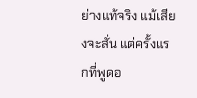ย่างแท้จริง แม้เสียงจะสั่น แต่ครั้งแรกที่พูดอ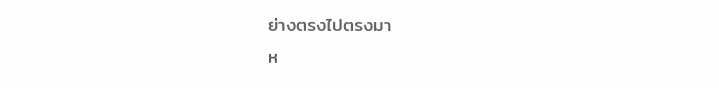ย่างตรงไปตรงมา
ห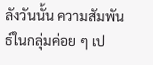ลังวันนั้น ความสัมพันธ์ในกลุ่มค่อย ๆ เป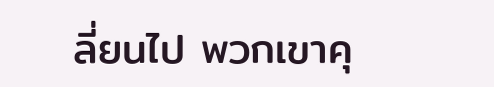ลี่ยนไป พวกเขาคุ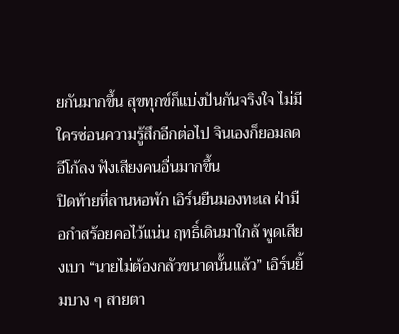ยกันมากขึ้น สุขทุกข์ก็แบ่งปันกันจริงใจ ไม่มีใครซ่อนความรู้สึกอีกต่อไป จินเองก็ยอมลดอีโก้ลง ฟังเสียงคนอื่นมากขึ้น
ปิดท้ายที่ลานหอพัก เอิร์นยืนมองทะเล ฝ่ามือกำสร้อยคอไว้แน่น ฤทธิ์เดินมาใกล้ พูดเสียงเบา “นายไม่ต้องกลัวขนาดนั้นแล้ว” เอิร์นยิ้มบาง ๆ สายตา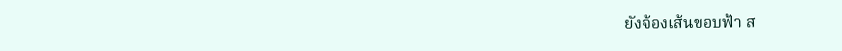ยังจ้องเส้นขอบฟ้า ส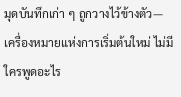มุดบันทึกเก่า ๆ ถูกวางไว้ข้างตัว—เครื่องหมายแห่งการเริ่มต้นใหม่ ไม่มีใครพูดอะไร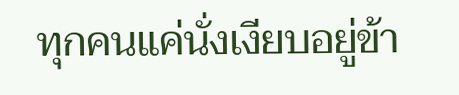ทุกคนแค่นั่งเงียบอยู่ข้า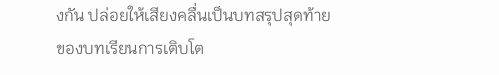งกัน ปล่อยให้เสียงคลื่นเป็นบทสรุปสุดท้ายของบทเรียนการเติบโต